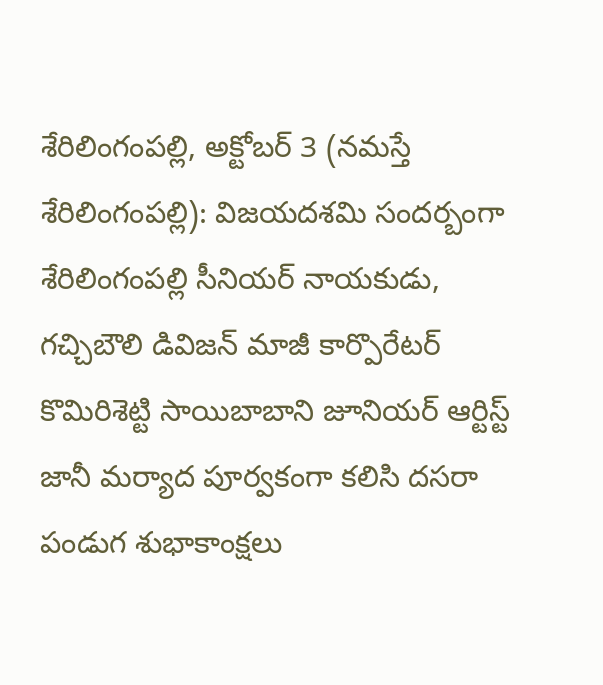శేరిలింగంపల్లి, అక్టోబర్ 3 (నమస్తే శేరిలింగంపల్లి): విజయదశమి సందర్బంగా శేరిలింగంపల్లి సీనియర్ నాయకుడు, గచ్చిబౌలి డివిజన్ మాజీ కార్పొరేటర్ కొమిరిశెట్టి సాయిబాబాని జూనియర్ ఆర్టిస్ట్ జానీ మర్యాద పూర్వకంగా కలిసి దసరా పండుగ శుభాకాంక్షలు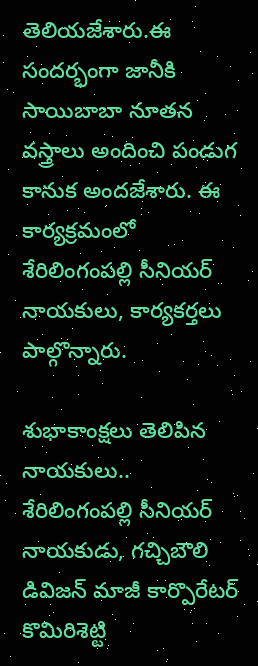తెలియజేశారు.ఈ సందర్భంగా జానీకి సాయిబాబా నూతన వస్త్రాలు అందించి పండుగ కానుక అందజేశారు. ఈ కార్యక్రమంలో శేరిలింగంపల్లి సీనియర్ నాయకులు, కార్యకర్తలు పాల్గొన్నారు.

శుభాకాంక్షలు తెలిపిన నాయకులు..
శేరిలింగంపల్లి సీనియర్ నాయకుడు, గచ్చిబౌలి డివిజన్ మాజీ కార్పొరేటర్ కొమిరిశెట్టి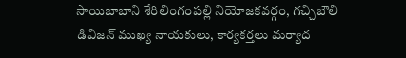సాయిబాబాని శేరిలింగంపల్లి నియోజకవర్గం, గచ్చిబౌలి డివిజన్ ముఖ్య నాయకులు, కార్యకర్తలు మర్యాద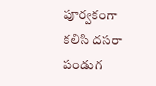పూర్వకంగా కలిసి దసరా పండుగ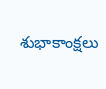శుభాకాంక్షలు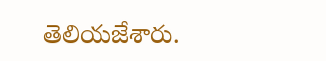తెలియజేశారు.